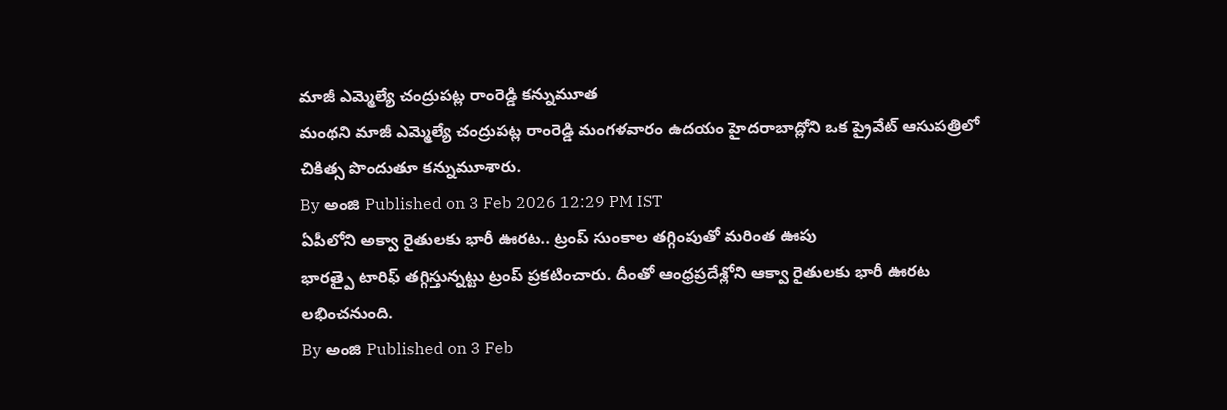మాజీ ఎమ్మెల్యే చంద్రుపట్ల రాంరెడ్డి కన్నుమూత
మంథని మాజీ ఎమ్మెల్యే చంద్రుపట్ల రాంరెడ్డి మంగళవారం ఉదయం హైదరాబాద్లోని ఒక ప్రైవేట్ ఆసుపత్రిలో చికిత్స పొందుతూ కన్నుమూశారు.
By అంజి Published on 3 Feb 2026 12:29 PM IST
ఏపీలోని అక్వా రైతులకు భారీ ఊరట.. ట్రంప్ సుంకాల తగ్గింపుతో మరింత ఊపు
భారత్పై టారిఫ్ తగ్గిస్తున్నట్టు ట్రంప్ ప్రకటించారు. దీంతో ఆంధ్రప్రదేశ్లోని ఆక్వా రైతులకు భారీ ఊరట లభించనుంది.
By అంజి Published on 3 Feb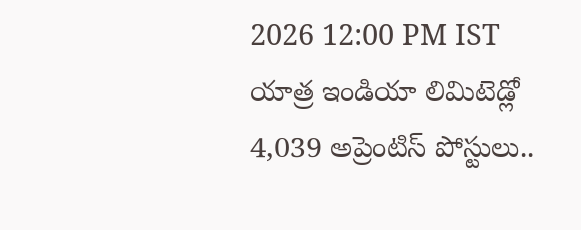2026 12:00 PM IST
యాత్ర ఇండియా లిమిటెడ్లో 4,039 అప్రెంటిస్ పోస్టులు..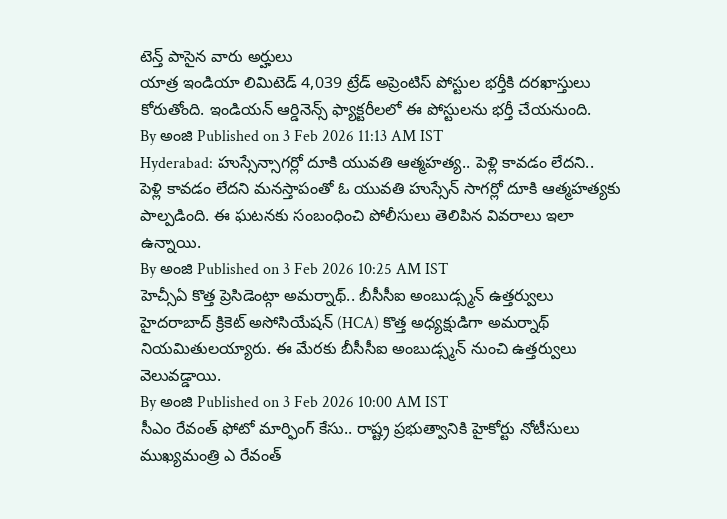టెన్త్ పాసైన వారు అర్హులు
యాత్ర ఇండియా లిమిటెడ్ 4,039 ట్రేడ్ అప్రెంటిస్ పోస్టుల భర్తీకి దరఖాస్తులు కోరుతోంది. ఇండియన్ ఆర్డినెన్స్ ఫ్యాక్టరీలలో ఈ పోస్టులను భర్తీ చేయనుంది.
By అంజి Published on 3 Feb 2026 11:13 AM IST
Hyderabad: హుస్సేన్సాగర్లో దూకి యువతి ఆత్మహత్య.. పెళ్లి కావడం లేదని..
పెళ్లి కావడం లేదని మనస్తాపంతో ఓ యువతి హుస్సేన్ సాగర్లో దూకి ఆత్మహత్యకు పాల్పడింది. ఈ ఘటనకు సంబంధించి పోలీసులు తెలిపిన వివరాలు ఇలా ఉన్నాయి.
By అంజి Published on 3 Feb 2026 10:25 AM IST
హెచ్సీఏ కొత్త ప్రెసిడెంట్గా అమర్నాథ్.. బీసీసీఐ అంబుడ్స్మన్ ఉత్తర్వులు
హైదరాబాద్ క్రికెట్ అసోసియేషన్ (HCA) కొత్త అధ్యక్షుడిగా అమర్నాథ్ నియమితులయ్యారు. ఈ మేరకు బీసీసీఐ అంబుడ్స్మన్ నుంచి ఉత్తర్వులు వెలువడ్డాయి.
By అంజి Published on 3 Feb 2026 10:00 AM IST
సీఎం రేవంత్ ఫోటో మార్ఫింగ్ కేసు.. రాష్ట్ర ప్రభుత్వానికి హైకోర్టు నోటీసులు
ముఖ్యమంత్రి ఎ రేవంత్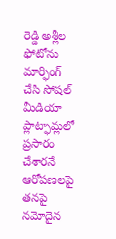రెడ్డి అశ్లీల ఫోటోను మార్ఫింగ్ చేసి సోషల్ మీడియా ప్లాట్ఫామ్లలో ప్రసారం చేశారనే ఆరోపణలపై తనపై నమోదైన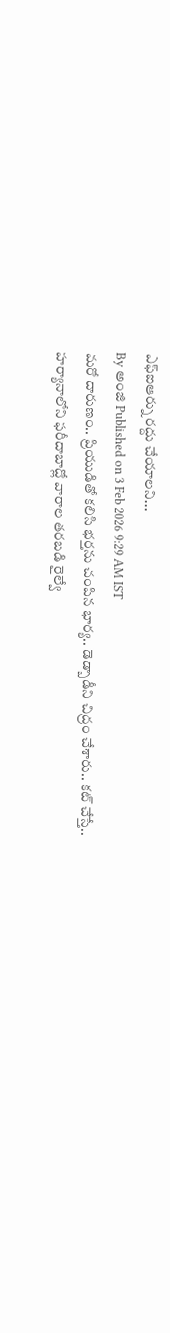ఎఫ్ఐఆర్ను రద్దు చేయాలని...
By అంజి Published on 3 Feb 2026 9:29 AM IST
మరో దారుణం.. ప్రియుడితో కలిసి భర్తను చంపిన భార్య.. డెడ్బాడీని చిద్రం చేశారు.. కట్ చేస్తే..
హర్యానాలోని ఫరీదాబాద్లో వారాల తరబడి రైల్వే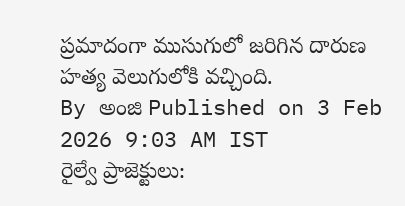ప్రమాదంగా ముసుగులో జరిగిన దారుణ హత్య వెలుగులోకి వచ్చింది.
By అంజి Published on 3 Feb 2026 9:03 AM IST
రైల్వే ప్రాజెక్టులు: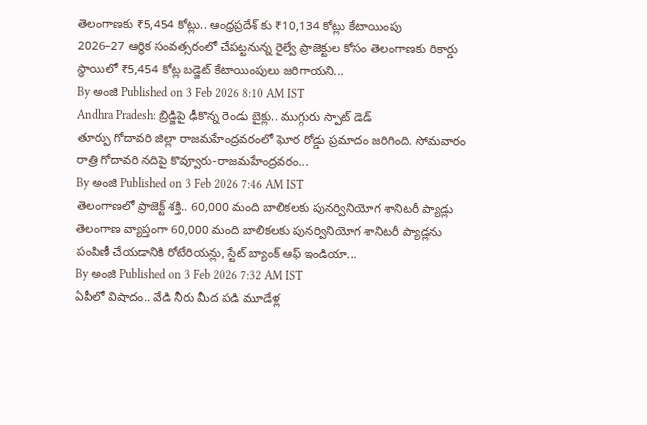తెలంగాణకు ₹5,454 కోట్లు.. ఆంధ్రప్రదేశ్ కు ₹10,134 కోట్లు కేటాయింపు
2026–27 ఆర్థిక సంవత్సరంలో చేపట్టనున్న రైల్వే ప్రాజెక్టుల కోసం తెలంగాణకు రికార్డు స్థాయిలో ₹5,454 కోట్ల బడ్జెట్ కేటాయింపులు జరిగాయని...
By అంజి Published on 3 Feb 2026 8:10 AM IST
Andhra Pradesh: బ్రిడ్జిపై ఢీకొన్న రెండు బైక్లు.. ముగ్గురు స్పాట్ డెడ్
తూర్పు గోదావరి జిల్లా రాజమహేంద్రవరంలో ఘోర రోడ్డు ప్రమాదం జరిగింది. సోమవారం రాత్రి గోదావరి నదిపై కొవ్వూరు-రాజమహేంద్రవరం...
By అంజి Published on 3 Feb 2026 7:46 AM IST
తెలంగాణలో ప్రాజెక్ట్ శక్తి.. 60,000 మంది బాలికలకు పునర్వినియోగ శానిటరీ ప్యాడ్లు
తెలంగాణ వ్యాప్తంగా 60,000 మంది బాలికలకు పునర్వినియోగ శానిటరీ ప్యాడ్లను పంపిణీ చేయడానికి రోటేరియన్లు, స్టేట్ బ్యాంక్ ఆఫ్ ఇండియా...
By అంజి Published on 3 Feb 2026 7:32 AM IST
ఏపీలో విషాదం.. వేడి నీరు మీద పడి మూడేళ్ల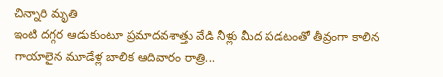చిన్నారి మృతి
ఇంటి దగ్గర ఆడుకుంటూ ప్రమాదవశాత్తు వేడి నీళ్లు మీద పడటంతో తీవ్రంగా కాలిన గాయాలైన మూడేళ్ల బాలిక ఆదివారం రాత్రి...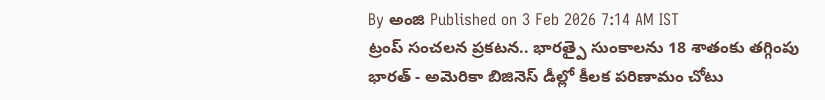By అంజి Published on 3 Feb 2026 7:14 AM IST
ట్రంప్ సంచలన ప్రకటన.. భారత్పై సుంకాలను 18 శాతంకు తగ్గింపు
భారత్ - అమెరికా బిజినెస్ డీల్లో కీలక పరిణామం చోటు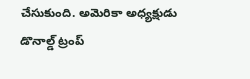చేసుకుంది. అమెరికా అధ్యక్షుడు డొనాల్డ్ ట్రంప్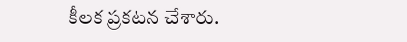కీలక ప్రకటన చేశారు.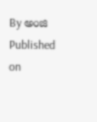By అంజి Published on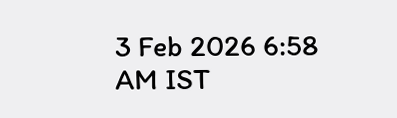3 Feb 2026 6:58 AM IST